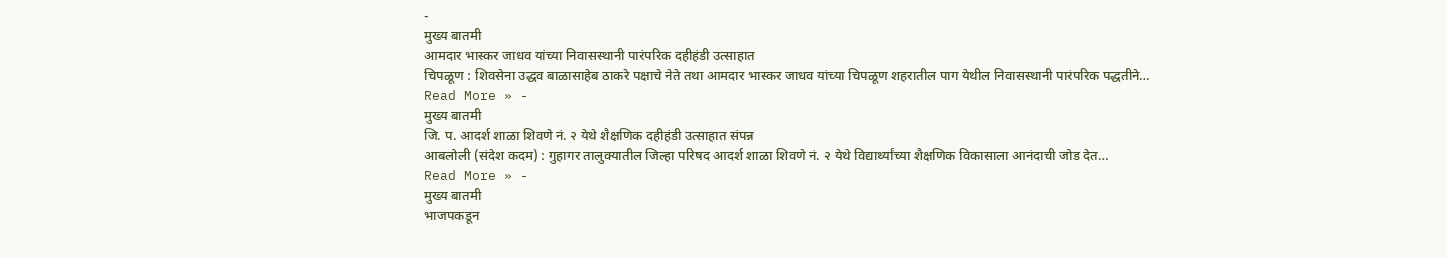-
मुख्य बातमी
आमदार भास्कर जाधव यांच्या निवासस्थानी पारंपरिक दहीहंडी उत्साहात
चिपळूण : शिवसेना उद्धव बाळासाहेब ठाकरे पक्षाचे नेते तथा आमदार भास्कर जाधव यांच्या चिपळूण शहरातील पाग येथील निवासस्थानी पारंपरिक पद्धतीने…
Read More » -
मुख्य बातमी
जि. प. आदर्श शाळा शिवणे नं. २ येथे शैक्षणिक दहीहंडी उत्साहात संपन्न
आबलोली (संदेश कदम) : गुहागर तालुक्यातील जिल्हा परिषद आदर्श शाळा शिवणे नं. २ येथे विद्यार्थ्यांच्या शैक्षणिक विकासाला आनंदाची जोड देत…
Read More » -
मुख्य बातमी
भाजपकडून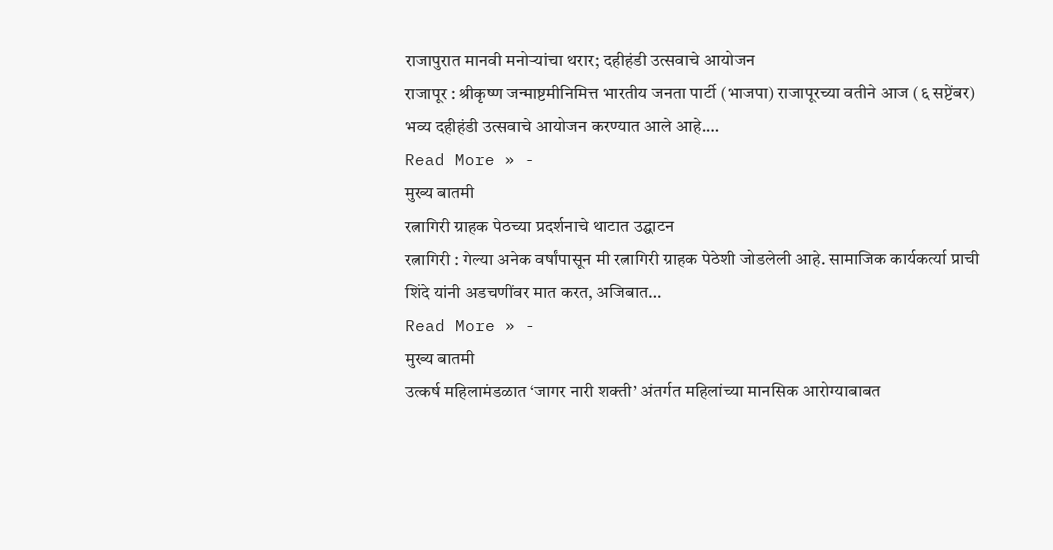राजापुरात मानवी मनोऱ्यांचा थरार; दहीहंडी उत्सवाचे आयोजन
राजापूर : श्रीकृष्ण जन्माष्टमीनिमित्त भारतीय जनता पार्टी (भाजपा) राजापूरच्या वतीने आज (६ सप्टेंबर) भव्य दहीहंडी उत्सवाचे आयोजन करण्यात आले आहे.…
Read More » -
मुख्य बातमी
रत्नागिरी ग्राहक पेठच्या प्रदर्शनाचे थाटात उद्घाटन
रत्नागिरी : गेल्या अनेक वर्षांपासून मी रत्नागिरी ग्राहक पेठेशी जोडलेली आहे. सामाजिक कार्यकर्त्या प्राची शिंदे यांनी अडचणींवर मात करत, अजिबात…
Read More » -
मुख्य बातमी
उत्कर्ष महिलामंडळात ‘जागर नारी शक्ती’ अंतर्गत महिलांच्या मानसिक आरोग्याबाबत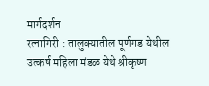मार्गदर्शन
रत्नागिरी : तालुक्यातील पूर्णगड येथील उत्कर्ष महिला मंडळ येथे श्रीकृष्ण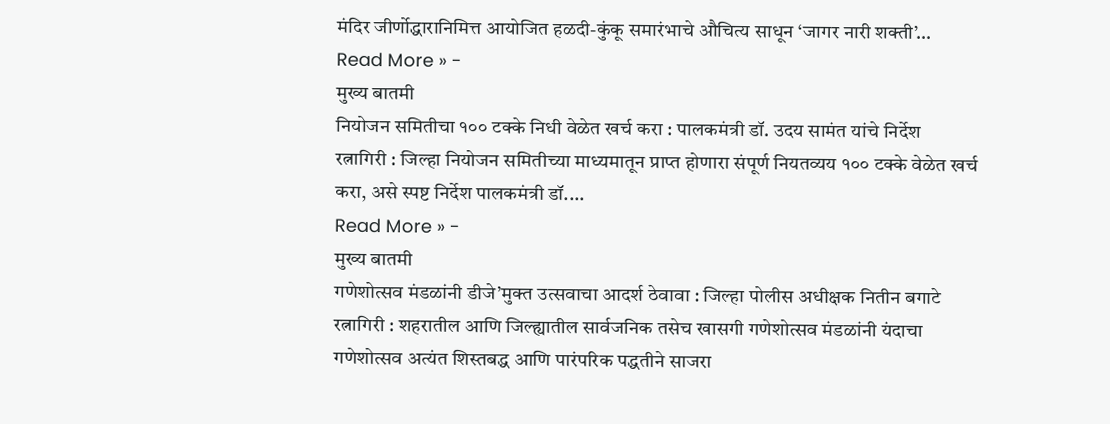मंदिर जीर्णोद्धारानिमित्त आयोजित हळदी-कुंकू समारंभाचे औचित्य साधून ‘जागर नारी शक्ती’…
Read More » -
मुख्य बातमी
नियोजन समितीचा १०० टक्के निधी वेळेत खर्च करा : पालकमंत्री डॉ. उदय सामंत यांचे निर्देश
रत्नागिरी : जिल्हा नियोजन समितीच्या माध्यमातून प्राप्त होणारा संपूर्ण नियतव्यय १०० टक्के वेळेत खर्च करा, असे स्पष्ट निर्देश पालकमंत्री डॉ.…
Read More » -
मुख्य बातमी
गणेशोत्सव मंडळांनी डीजे’मुक्त उत्सवाचा आदर्श ठेवावा : जिल्हा पोलीस अधीक्षक नितीन बगाटे
रत्नागिरी : शहरातील आणि जिल्ह्यातील सार्वजनिक तसेच खासगी गणेशोत्सव मंडळांनी यंदाचा गणेशोत्सव अत्यंत शिस्तबद्ध आणि पारंपरिक पद्धतीने साजरा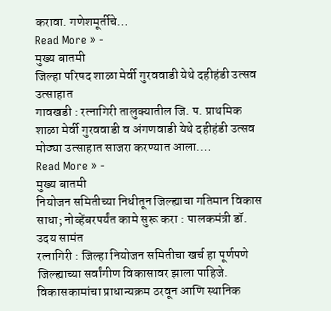करावा. गणेशमूर्तीचे…
Read More » -
मुख्य बातमी
जिल्हा परिषद शाळा मेर्वी गुरववाडी येथे दहीहंडी उत्सव उत्साहात
गावखडी : रत्नागिरी तालुक्यातील जि. प. प्राथमिक शाळा मेर्वी गुरववाडी व अंगणवाडी येथे दहीहंडी उत्सव मोठ्या उत्साहात साजरा करण्यात आला.…
Read More » -
मुख्य बातमी
नियोजन समितीच्या निधीतून जिल्ह्याचा गतिमान विकास साधा; नोव्हेंबरपर्यंत कामे सुरू करा : पालकमंत्री डॉ. उदय सामंत
रत्नागिरी : जिल्हा नियोजन समितीचा खर्च हा पूर्णपणे जिल्ह्याच्या सर्वांगीण विकासावर झाला पाहिजे. विकासकामांचा प्राधान्यक्रम ठरवून आणि स्थानिक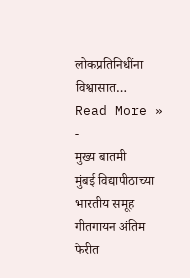लोकप्रतिनिधींना विश्वासात…
Read More » -
मुख्य बातमी
मुंबई विद्यापीठाच्या भारतीय समूह गीतगायन अंतिम फेरीत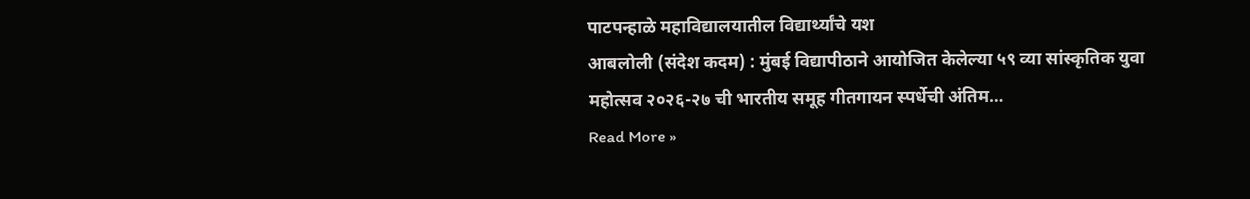पाटपन्हाळे महाविद्यालयातील विद्यार्थ्यांचे यश
आबलोली (संदेश कदम) : मुंबई विद्यापीठाने आयोजित केलेल्या ५९ व्या सांस्कृतिक युवा महोत्सव २०२६-२७ ची भारतीय समूह गीतगायन स्पर्धेची अंतिम…
Read More »